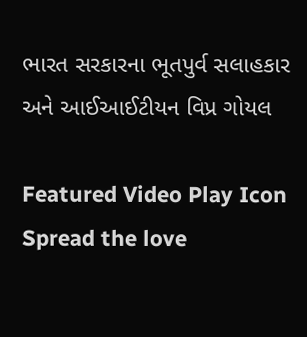ભારત સરકારના ભૂતપુર્વ સલાહકાર અને આઈઆઈટીયન વિપ્ર ગોયલ

Featured Video Play Icon
Spread the love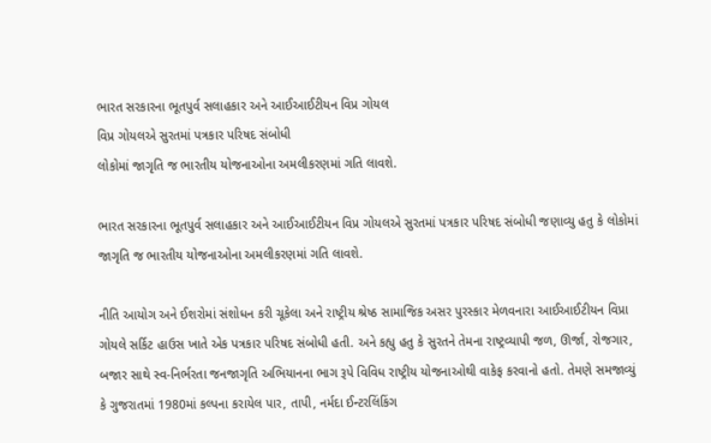ભારત સરકારના ભૂતપુર્વ સલાહકાર અને આઈઆઈટીયન વિપ્ર ગોયલ
વિપ્ર ગોયલએ સુરતમાં પત્રકાર પરિષદ સંબોધી
લોકોમાં જાગૃતિ જ ભારતીય યોજનાઓના અમલીકરણમાં ગતિ લાવશે.

ભારત સરકારના ભૂતપુર્વ સલાહકાર અને આઈઆઈટીયન વિપ્ર ગોયલએ સુરતમાં પત્રકાર પરિષદ સંબોધી જણાવ્યુ હતુ કે લોકોમાં જાગૃતિ જ ભારતીય યોજનાઓના અમલીકરણમાં ગતિ લાવશે.

નીતિ આયોગ અને ઈશરોમાં સંશોધન કરી ચૂકેલા અને રાષ્ટ્રીય શ્રેષ્ઠ સામાજિક અસર પુરસ્કાર મેળવનારા આઈઆઈટીયન વિપ્રા ગોયલે સર્કિટ હાઉસ ખાતે એક પત્રકાર પરિષદ સંબોધી હતી. અને કહ્યુ હતુ કે સુરતને તેમના રાષ્ટ્રવ્યાપી જળ, ઊર્જા, રોજગાર, બજાર સાથે સ્વ-નિર્ભરતા જનજાગૃતિ અભિયાનના ભાગ રૂપે વિવિધ રાષ્ટ્રીય યોજનાઓથી વાકેફ કરવાનો હતો. તેમણે સમજાવ્યું કે ગુજરાતમાં 1980માં કલ્પના કરાયેલ પાર, તાપી, નર્મદા ઈન્ટરલિંકિંગ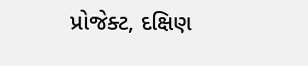પ્રોજેક્ટ, દક્ષિણ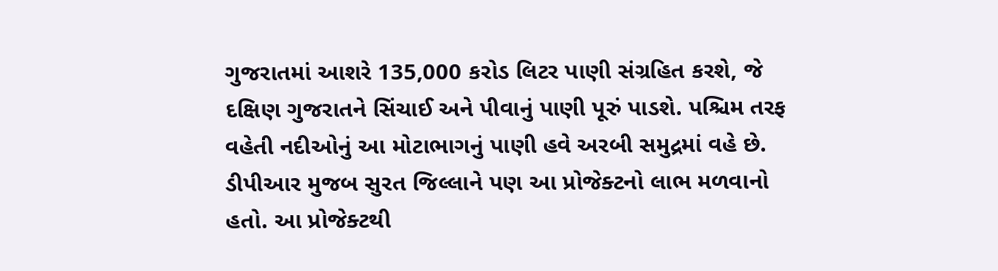ગુજરાતમાં આશરે 135,000 કરોડ લિટર પાણી સંગ્રહિત કરશે, જે દક્ષિણ ગુજરાતને સિંચાઈ અને પીવાનું પાણી પૂરું પાડશે. પશ્ચિમ તરફ વહેતી નદીઓનું આ મોટાભાગનું પાણી હવે અરબી સમુદ્રમાં વહે છે. ડીપીઆર મુજબ સુરત જિલ્લાને પણ આ પ્રોજેક્ટનો લાભ મળવાનો હતો. આ પ્રોજેક્ટથી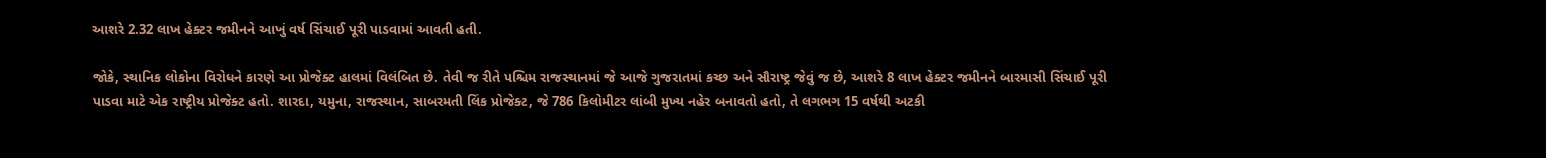આશરે 2.32 લાખ હેક્ટર જમીનને આખું વર્ષ સિંચાઈ પૂરી પાડવામાં આવતી હતી.

જોકે, સ્થાનિક લોકોના વિરોધને કારણે આ પ્રોજેક્ટ હાલમાં વિલંબિત છે. તેવી જ રીતે પશ્ચિમ રાજસ્થાનમાં જે આજે ગુજરાતમાં કચ્છ અને સૌરાષ્ટ્ર જેવું જ છે, આશરે 8 લાખ હેક્ટર જમીનને બારમાસી સિંચાઈ પૂરી પાડવા માટે એક રાષ્ટ્રીય પ્રોજેક્ટ હતો. શારદા, યમુના, રાજસ્થાન, સાબરમતી લિંક પ્રોજેક્ટ, જે 786 કિલોમીટર લાંબી મુખ્ય નહેર બનાવતો હતો, તે લગભગ 15 વર્ષથી અટકી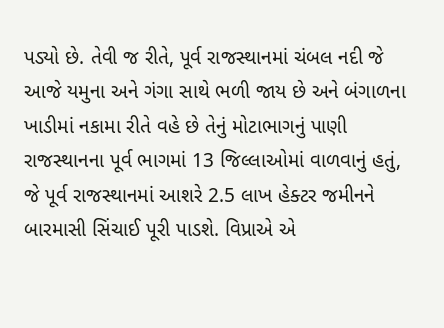પડ્યો છે. તેવી જ રીતે, પૂર્વ રાજસ્થાનમાં ચંબલ નદી જે આજે યમુના અને ગંગા સાથે ભળી જાય છે અને બંગાળના ખાડીમાં નકામા રીતે વહે છે તેનું મોટાભાગનું પાણી રાજસ્થાનના પૂર્વ ભાગમાં 13 જિલ્લાઓમાં વાળવાનું હતું, જે પૂર્વ રાજસ્થાનમાં આશરે 2.5 લાખ હેક્ટર જમીનને બારમાસી સિંચાઈ પૂરી પાડશે. વિપ્રાએ એ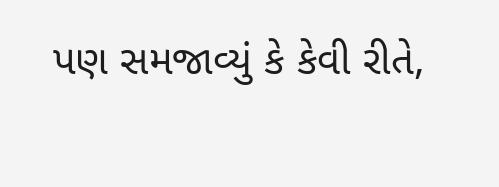પણ સમજાવ્યું કે કેવી રીતે,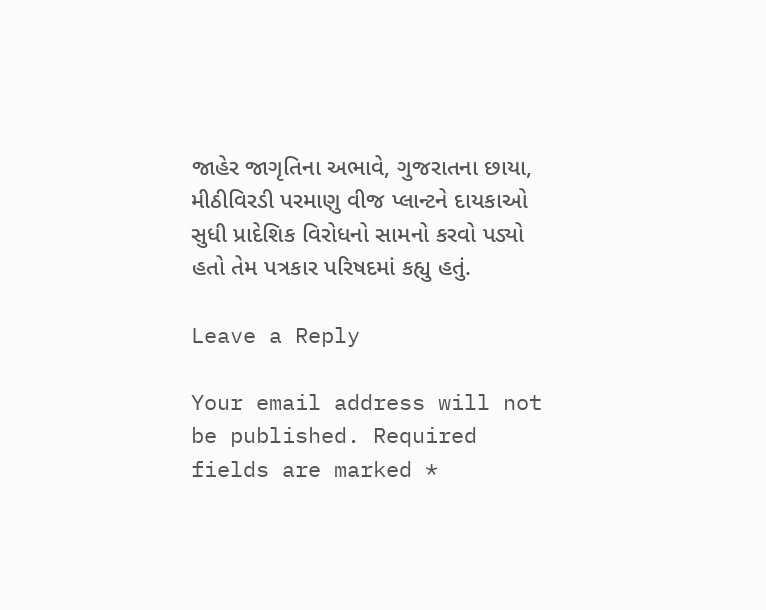જાહેર જાગૃતિના અભાવે, ગુજરાતના છાયા, મીઠીવિરડી પરમાણુ વીજ પ્લાન્ટને દાયકાઓ સુધી પ્રાદેશિક વિરોધનો સામનો કરવો પડ્યો હતો તેમ પત્રકાર પરિષદમાં કહ્યુ હતું.

Leave a Reply

Your email address will not be published. Required fields are marked *